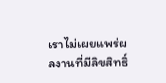เราไม่เผยแพร่ผลงานที่มีลิขสิทธิ์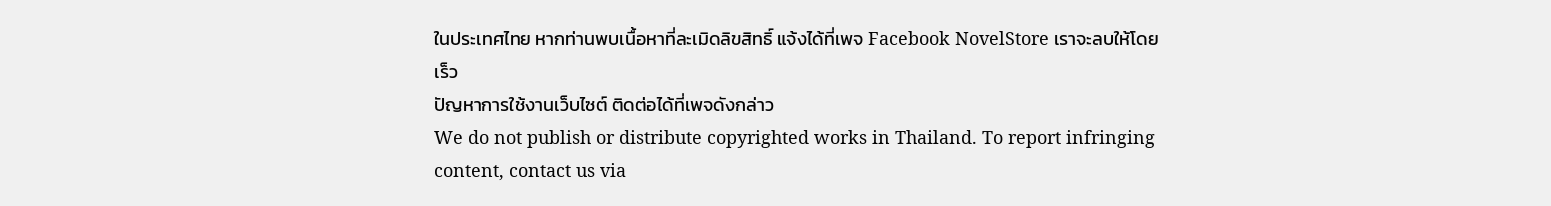ในประเทศไทย หากท่านพบเนื้อหาที่ละเมิดลิขสิทธิ์ แจ้งได้ที่เพจ Facebook NovelStore เราจะลบให้โดยเร็ว
ปัญหาการใช้งานเว็บไซต์ ติดต่อได้ที่เพจดังกล่าว
We do not publish or distribute copyrighted works in Thailand. To report infringing content, contact us via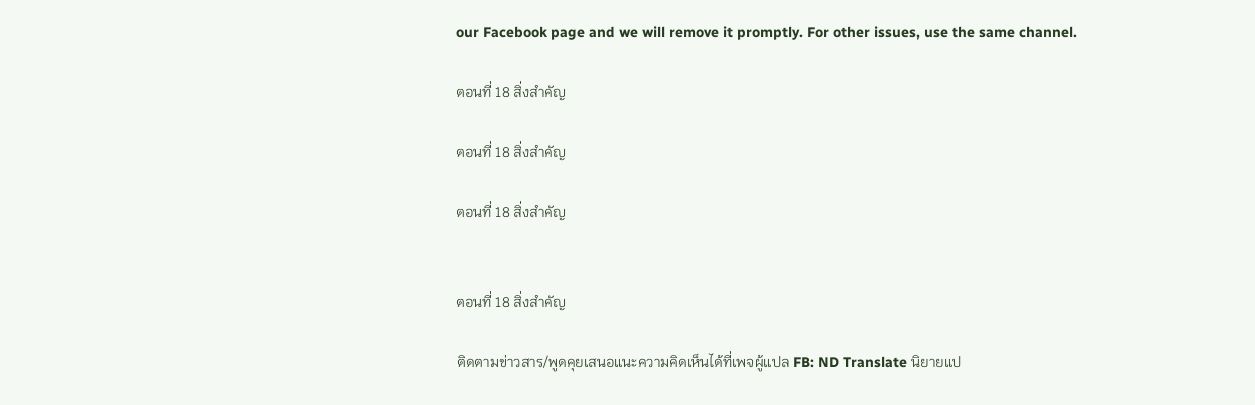our Facebook page and we will remove it promptly. For other issues, use the same channel.

ตอนที่ 18 สิ่งสำคัญ

ตอนที่ 18 สิ่งสำคัญ

ตอนที่ 18 สิ่งสำคัญ


ตอนที่ 18 สิ่งสำคัญ

ติดตามข่าวสาร/พูดคุยเสนอแนะความคิดเห็นได้ที่เพจผู้แปล FB: ND Translate นิยายแป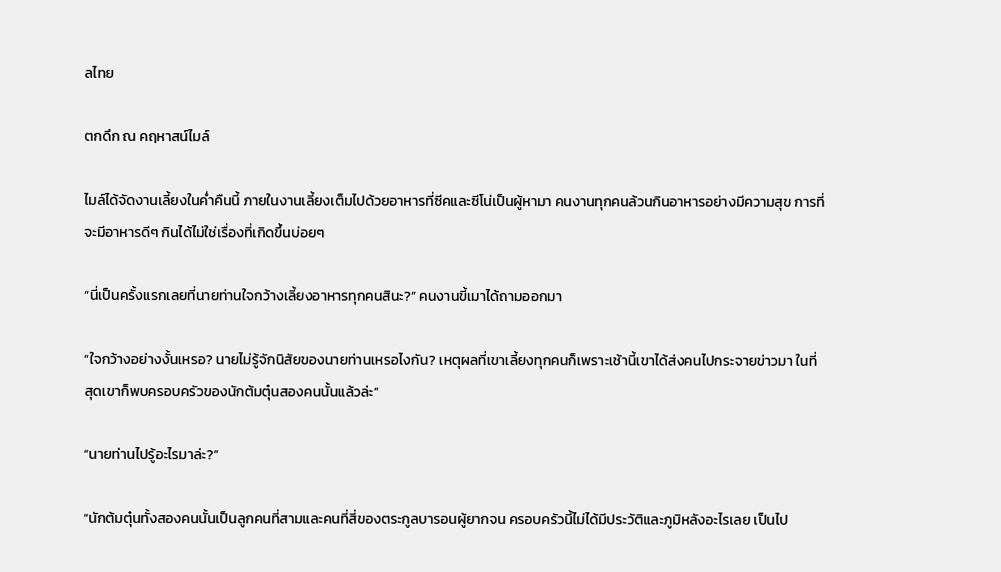ลไทย

ตกดึก ณ คฤหาสน์ไมล์

ไมล์ได้จัดงานเลี้ยงในค่ำคืนนี้ ภายในงานเลี้ยงเต็มไปด้วยอาหารที่ซีคและซีโน่เป็นผู้หามา คนงานทุกคนล้วนกินอาหารอย่างมีความสุข การที่จะมีอาหารดีๆ กินได้ไม่ใช่เรื่องที่เกิดขึ้นบ่อยๆ

“นี่เป็นครั้งแรกเลยที่นายท่านใจกว้างเลี้ยงอาหารทุกคนสินะ?” คนงานขี้เมาได้ถามออกมา

“ใจกว้างอย่างงั้นเหรอ? นายไม่รู้จักนิสัยของนายท่านเหรอไงกัน? เหตุผลที่เขาเลี้ยงทุกคนก็เพราะเช้านี้เขาได้ส่งคนไปกระจายข่าวมา ในที่สุดเขาก็พบครอบครัวของนักต้มตุ๋นสองคนนั้นแล้วล่ะ”

“นายท่านไปรู้อะไรมาล่ะ?”

“นักต้มตุ๋นทั้งสองคนนั้นเป็นลูกคนที่สามและคนที่สี่ของตระกูลบารอนผู้ยากจน ครอบครัวนี้ไม่ได้มีประวัติและภูมิหลังอะไรเลย เป็นไป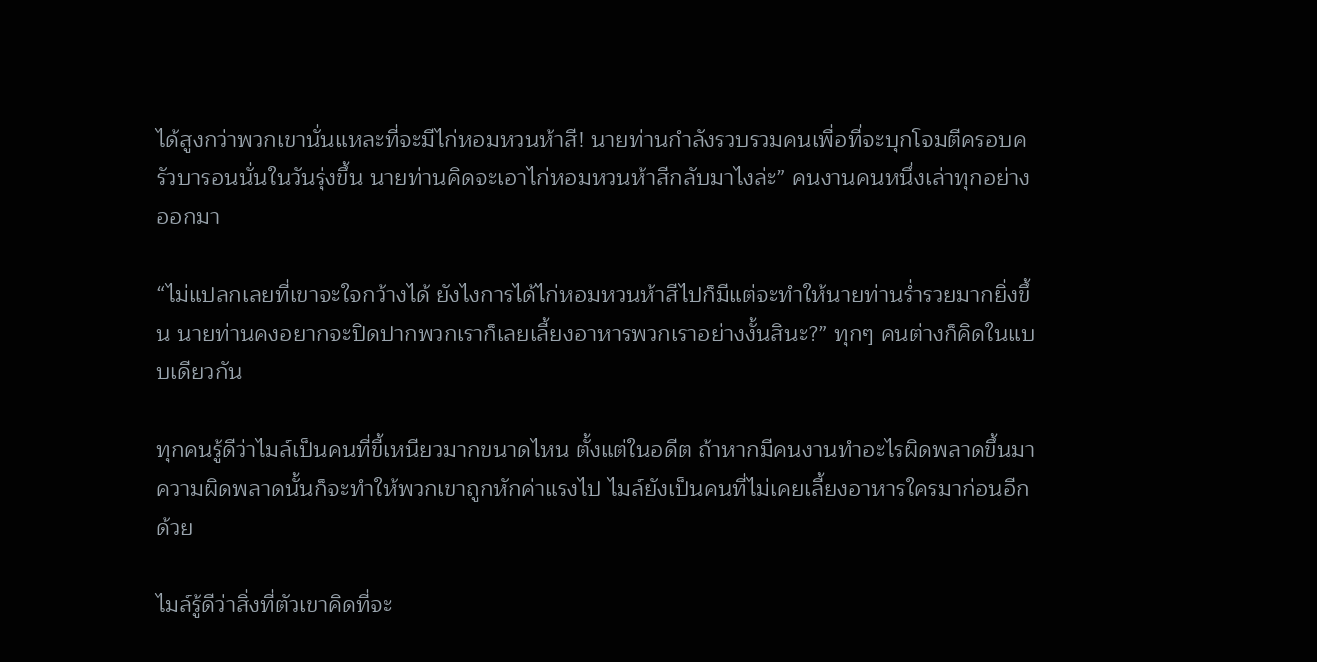ได้สูงกว่าพวกเขานั่นแหละที่จะมีไก่หอมหวนห้าสี! นายท่านกำลังรวบรวมคนเพื่อที่จะบุกโจมตีครอบครัวบารอนนั่นในวันรุ่งขึ้น นายท่านคิดจะเอาไก่หอมหวนห้าสีกลับมาไงล่ะ” คนงานคนหนึ่งเล่าทุกอย่างออกมา

“ไม่แปลกเลยที่เขาจะใจกว้างได้ ยังไงการได้ไก่หอมหวนห้าสีไปก็มีแต่จะทำให้นายท่านร่ำรวยมากยิ่งขึ้น นายท่านคงอยากจะปิดปากพวกเราก็เลยเลี้ยงอาหารพวกเราอย่างงั้นสินะ?” ทุกๆ คนต่างก็คิดในแบบเดียวกัน

ทุกคนรู้ดีว่าไมล์เป็นคนที่ขี้เหนียวมากขนาดไหน ตั้งแต่ในอดีต ถ้าหากมีคนงานทำอะไรผิดพลาดขึ้นมา ความผิดพลาดนั้นก็จะทำให้พวกเขาถูกหักค่าแรงไป ไมล์ยังเป็นคนที่ไม่เคยเลี้ยงอาหารใครมาก่อนอีกด้วย

ไมล์รู้ดีว่าสิ่งที่ตัวเขาคิดที่จะ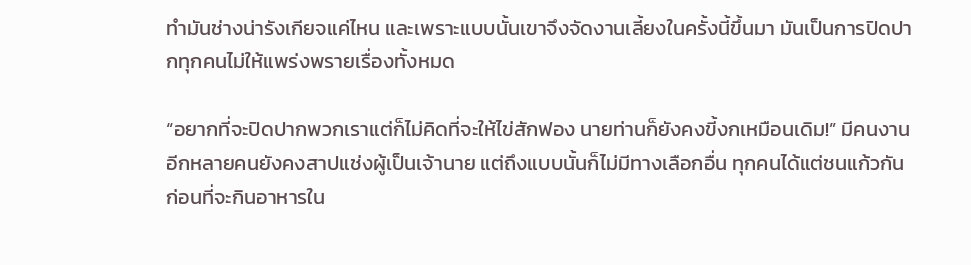ทำมันช่างน่ารังเกียจแค่ไหน และเพราะแบบนั้นเขาจึงจัดงานเลี้ยงในครั้งนี้ขึ้นมา มันเป็นการปิดปากทุกคนไม่ให้แพร่งพรายเรื่องทั้งหมด

“อยากที่จะปิดปากพวกเราแต่ก็ไม่คิดที่จะให้ไข่สักฟอง นายท่านก็ยังคงขี้งกเหมือนเดิม!” มีคนงานอีกหลายคนยังคงสาปแช่งผู้เป็นเจ้านาย แต่ถึงแบบนั้นก็ไม่มีทางเลือกอื่น ทุกคนได้แต่ชนแก้วกันก่อนที่จะกินอาหารใน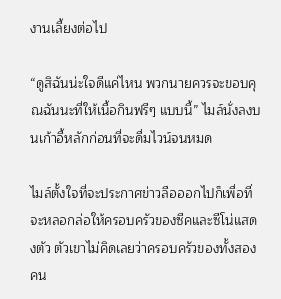งานเลี้ยงต่อไป

“ดูสิฉันน่ะใจดีแค่ไหน พวกนายควรจะขอบคุณฉันนะที่ให้เนื้อกินฟรีๆ แบบนี้” ไมล์นั่งลงบนเก้าอี้หลักก่อนที่จะดื่มไวน์จนหมด

ไมล์ตั้งใจที่จะประกาศข่าวลือออกไปก็เพื่อที่จะหลอกล่อให้ครอบครัวของซีคและซีโน่แสดงตัว ตัวเขาไม่คิดเลยว่าครอบครัวของทั้งสองคน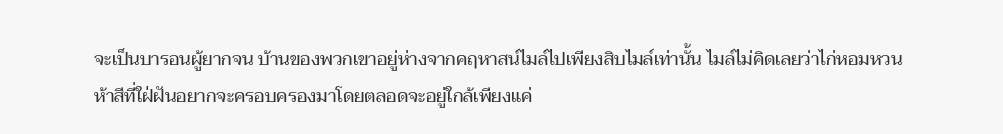จะเป็นบารอนผู้ยากจน บ้านของพวกเขาอยู่ห่างจากคฤหาสน์ไมล์ไปเพียงสิบไมล์เท่านั้น ไมล์ไม่คิดเลยว่าไก่หอมหวนห้าสีที่ใฝ่ฝันอยากจะครอบครองมาโดยตลอดจะอยู่ใกล้เพียงแค่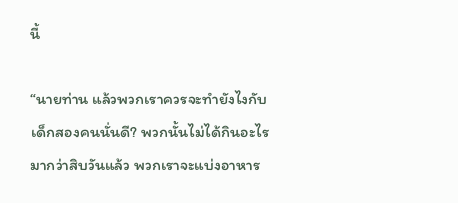นี้

“นายท่าน แล้วพวกเราควรจะทำยังไงกับเด็กสองคนนั่นดี? พวกนั้นไม่ได้กินอะไรมากว่าสิบวันแล้ว พวกเราจะแบ่งอาหาร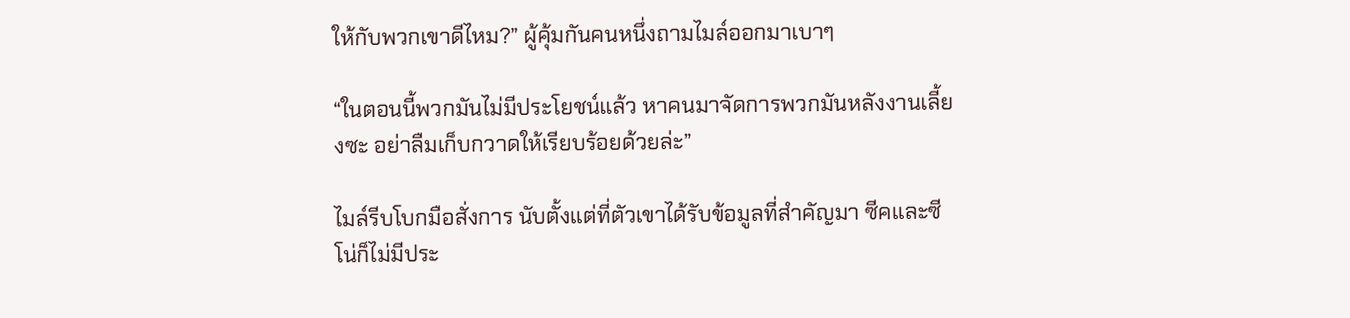ให้กับพวกเขาดีไหม?” ผู้คุ้มกันคนหนึ่งถามไมล์ออกมาเบาๆ

“ในตอนนี้พวกมันไม่มีประโยชน์แล้ว หาคนมาจัดการพวกมันหลังงานเลี้ยงซะ อย่าลืมเก็บกวาดให้เรียบร้อยด้วยล่ะ”

ไมล์รีบโบกมือสั่งการ นับตั้งแต่ที่ตัวเขาได้รับข้อมูลที่สำคัญมา ซีคและซีโน่ก็ไม่มีประ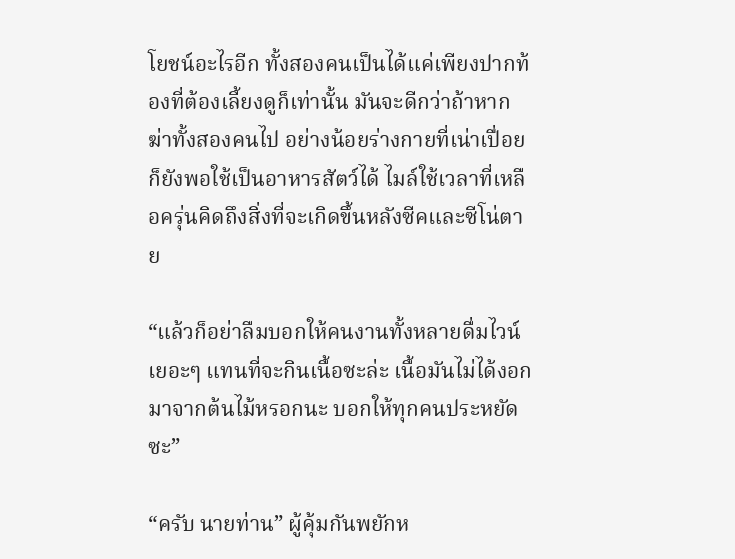โยชน์อะไรอีก ทั้งสองคนเป็นได้แค่เพียงปากท้องที่ต้องเลี้ยงดูก็เท่านั้น มันจะดีกว่าถ้าหากฆ่าทั้งสองคนไป อย่างน้อยร่างกายที่เน่าเปื่อยก็ยังพอใช้เป็นอาหารสัตว์ได้ ไมล์ใช้เวลาที่เหลือครุ่นคิดถึงสิ่งที่จะเกิดขึ้นหลังซีคและซีโน่ตาย

“แล้วก็อย่าลืมบอกให้คนงานทั้งหลายดื่มไวน์เยอะๆ แทนที่จะกินเนื้อซะล่ะ เนื้อมันไม่ได้งอกมาจากต้นไม้หรอกนะ บอกให้ทุกคนประหยัดซะ”

“ครับ นายท่าน” ผู้คุ้มกันพยักห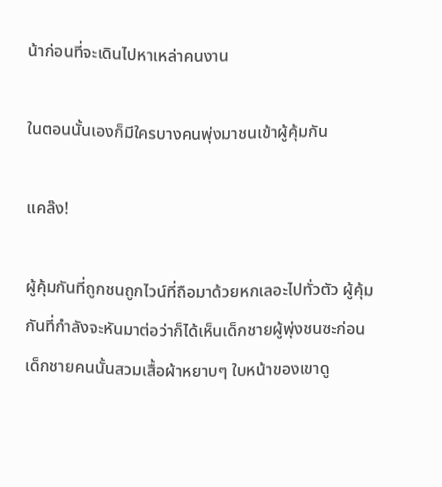น้าก่อนที่จะเดินไปหาเหล่าคนงาน

ในตอนนั้นเองก็มีใครบางคนพุ่งมาชนเข้าผู้คุ้มกัน

แคล๊ง!

ผู้คุ้มกันที่ถูกชนถูกไวน์ที่ถือมาด้วยหกเลอะไปทั่วตัว ผู้คุ้มกันที่กำลังจะหันมาต่อว่าก็ได้เห็นเด็กชายผู้พุ่งชนซะก่อน เด็กชายคนนั้นสวมเสื้อผ้าหยาบๆ ใบหน้าของเขาดู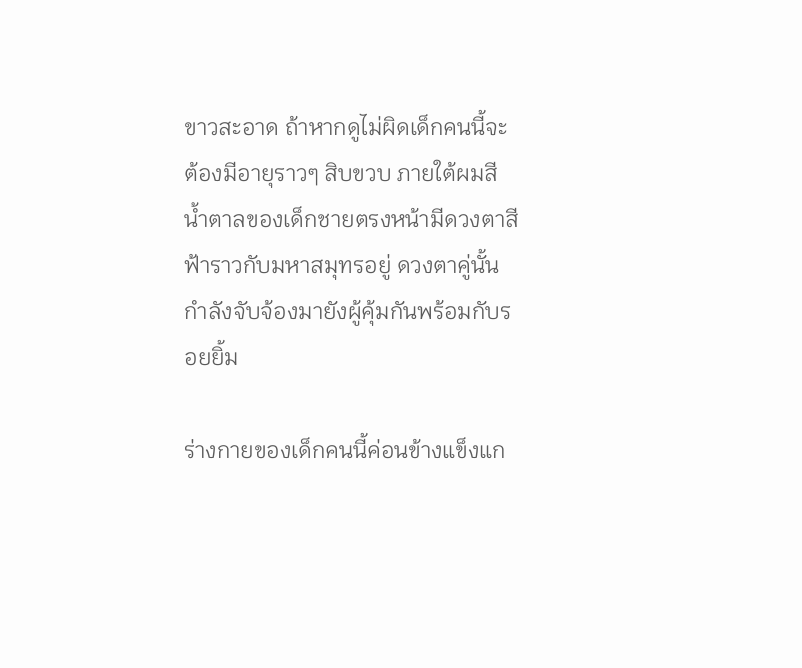ขาวสะอาด ถ้าหากดูไม่ผิดเด็กคนนี้จะต้องมีอายุราวๆ สิบขวบ ภายใต้ผมสีน้ำตาลของเด็กชายตรงหน้ามีดวงตาสีฟ้าราวกับมหาสมุทรอยู่ ดวงตาคู่นั้นกำลังจับจ้องมายังผู้คุ้มกันพร้อมกับรอยยิ้ม

ร่างกายของเด็กคนนี้ค่อนข้างแข็งแก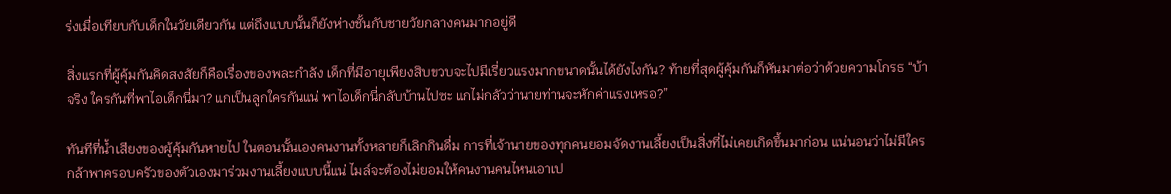ร่งเมื่อเทียบกับเด็กในวัยเดียวกัน แต่ถึงแบบนั้นก็ยังห่างชั้นกับชายวัยกลางคนมากอยู่ดี

สิ่งแรกที่ผู้คุ้มกันคิดสงสัยก็คือเรื่องของพละกำลัง เด็กที่มีอายุเพียงสิบขวบจะไปมีเรี่ยวแรงมากขนาดนั้นได้ยังไงกัน? ท้ายที่สุดผู้คุ้มกันก็หันมาต่อว่าด้วยความโกรธ “บ้าจริง ใครกันที่พาไอเด็กนี่มา? แกเป็นลูกใครกันแน่ พาไอเด็กนี่กลับบ้านไปซะ แกไม่กลัวว่านายท่านจะหักค่าแรงเหรอ?”

ทันทีที่น้ำเสียงของผู้คุ้มกันหายไป ในตอนนั้นเองคนงานทั้งหลายก็เลิกกินดื่ม การที่เจ้านายของทุกคนยอมจัดงานเลี้ยงเป็นสิ่งที่ไม่เคยเกิดขึ้นมาก่อน แน่นอนว่าไม่มีใครกล้าพาครอบครัวของตัวเองมาร่วมงานเลี้ยงแบบนี้แน่ ไมล์จะต้องไม่ยอมให้คนงานคนไหนเอาเป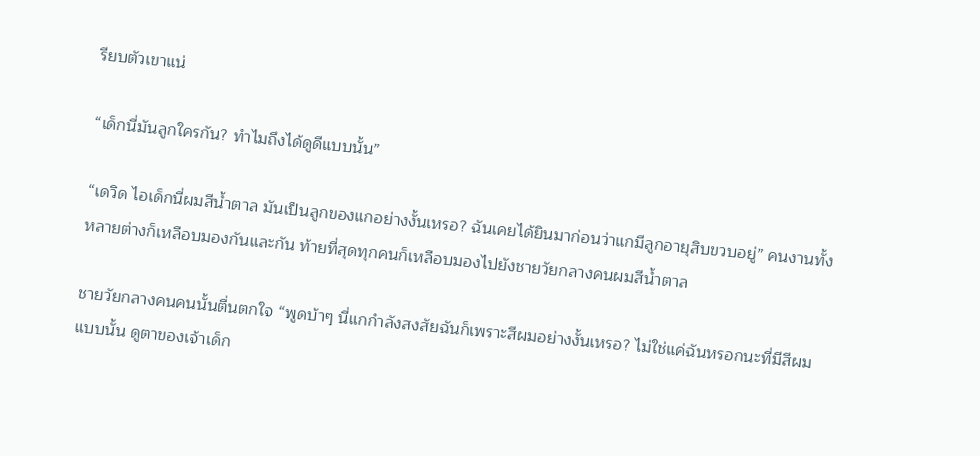รียบตัวเขาแน่

“เด็กนี่มันลูกใครกัน? ทำไมถึงได้ดูดีแบบนั้น”

“เดวิด ไอเด็กนี่ผมสีน้ำตาล มันเป็นลูกของแกอย่างงั้นเหรอ? ฉันเคยได้ยินมาก่อนว่าแกมีลูกอายุสิบขวบอยู่” คนงานทั้งหลายต่างก็เหลือบมองกันและกัน ท้ายที่สุดทุกคนก็เหลือบมองไปยังชายวัยกลางคนผมสีน้ำตาล

ชายวัยกลางคนคนนั้นตื่นตกใจ “พูดบ้าๆ นี่แกกำลังสงสัยฉันก็เพราะสีผมอย่างงั้นเหรอ? ไม่ใช่แค่ฉันหรอกนะที่มีสีผมแบบนั้น ดูตาของเจ้าเด็ก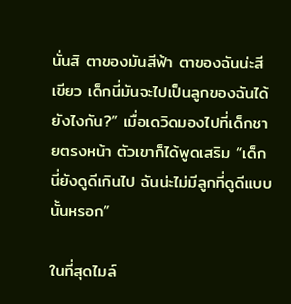นั่นสิ ตาของมันสีฟ้า ตาของฉันน่ะสีเขียว เด็กนี่มันจะไปเป็นลูกของฉันได้ยังไงกัน?” เมื่อเดวิดมองไปที่เด็กชายตรงหน้า ตัวเขาก็ได้พูดเสริม “เด็กนี่ยังดูดีเกินไป ฉันน่ะไม่มีลูกที่ดูดีแบบนั้นหรอก”

ในที่สุดไมล์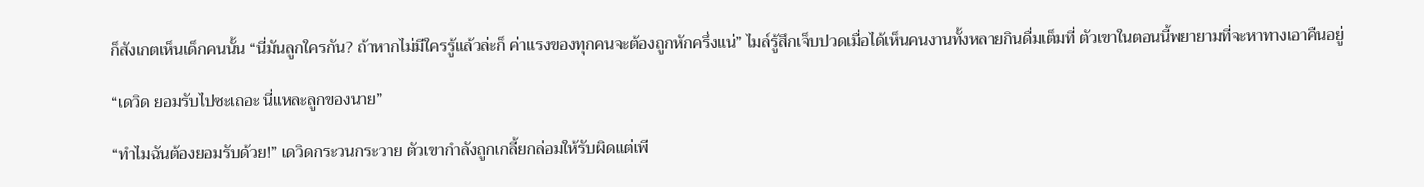ก็สังเกตเห็นเด็กคนนั้น “นี่มันลูกใครกัน? ถ้าหากไม่มีใครรู้แล้วล่ะก็ ค่าแรงของทุกคนจะต้องถูกหักครึ่งแน่” ไมล์รู้สึกเจ็บปวดเมื่อได้เห็นคนงานทั้งหลายกินดื่มเต็มที่ ตัวเขาในตอนนี้พยายามที่จะหาทางเอาคืนอยู่

“เดวิด ยอมรับไปซะเถอะ นี่แหละลูกของนาย”

“ทำไมฉันต้องยอมรับด้วย!” เดวิดกระวนกระวาย ตัวเขากำลังถูกเกลี้ยกล่อมให้รับผิดแต่เพี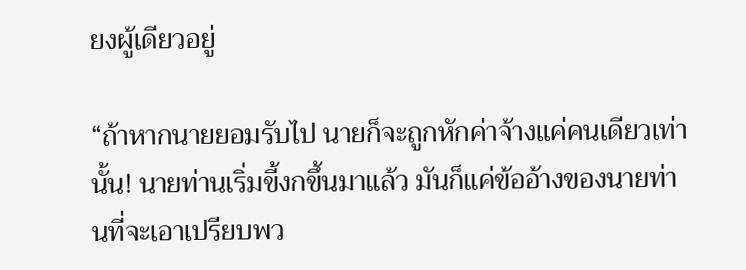ยงผู้เดียวอยู่

“ถ้าหากนายยอมรับไป นายก็จะถูกหักค่าจ้างแค่คนเดียวเท่านั้น! นายท่านเริ่มขี้งกขึ้นมาแล้ว มันก็แค่ข้ออ้างของนายท่านที่จะเอาเปรียบพว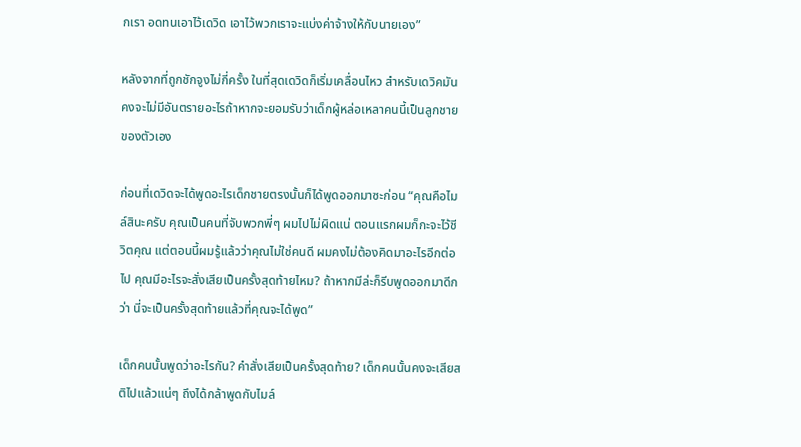กเรา อดทนเอาไว้เดวิด เอาไว้พวกเราจะแบ่งค่าจ้างให้กับนายเอง”

หลังจากที่ถูกชักจูงไม่กี่ครั้ง ในที่สุดเดวิดก็เริ่มเคลื่อนไหว สำหรับเดวิคมันคงจะไม่มีอันตรายอะไรถ้าหากจะยอมรับว่าเด็กผู้หล่อเหลาคนนี้เป็นลูกชายของตัวเอง

ก่อนที่เดวิดจะได้พูดอะไรเด็กชายตรงนั้นก็ได้พูดออกมาซะก่อน “คุณคือไมล์สินะครับ คุณเป็นคนที่จับพวกพี่ๆ ผมไปไม่ผิดแน่ ตอนแรกผมก็กะจะไว้ชีวิตคุณ แต่ตอนนี้ผมรู้แล้วว่าคุณไม่ใช่คนดี ผมคงไม่ต้องคิดมาอะไรอีกต่อไป คุณมีอะไรจะสั่งเสียเป็นครั้งสุดท้ายไหม? ถ้าหากมีล่ะก็รีบพูดออกมาดีกว่า นี่จะเป็นครั้งสุดท้ายแล้วที่คุณจะได้พูด”

เด็กคนนั้นพูดว่าอะไรกัน? คำสั่งเสียเป็นครั้งสุดท้าย? เด็กคนนั้นคงจะเสียสติไปแล้วแน่ๆ ถึงได้กล้าพูดกับไมล์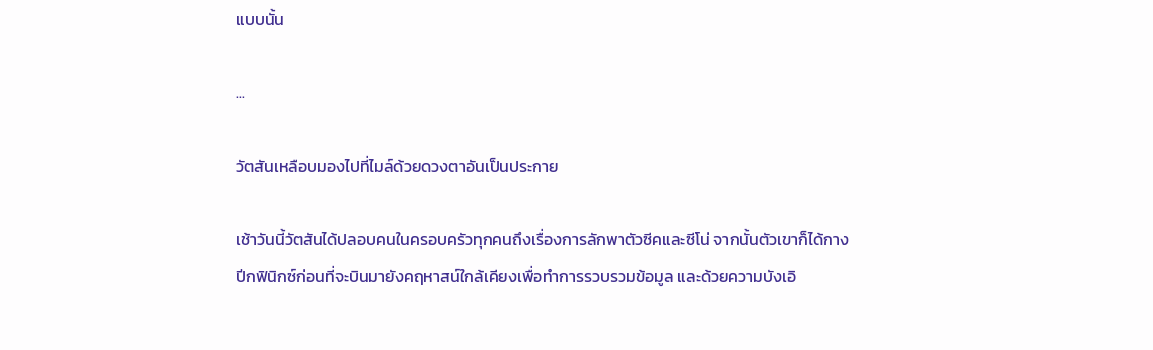แบบนั้น

...

วัตสันเหลือบมองไปที่ไมล์ด้วยดวงตาอันเป็นประกาย

เช้าวันนี้วัตสันได้ปลอบคนในครอบครัวทุกคนถึงเรื่องการลักพาตัวซีคและซีโน่ จากนั้นตัวเขาก็ได้กางปีกฟินิกซ์ก่อนที่จะบินมายังคฤหาสน์ใกล้เคียงเพื่อทำการรวบรวมข้อมูล และด้วยความบังเอิ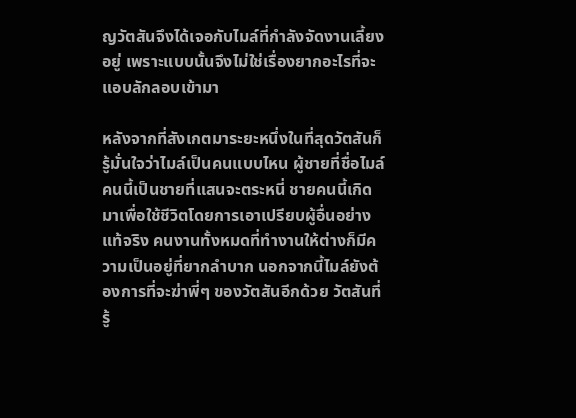ญวัตสันจึงได้เจอกับไมล์ที่กำลังจัดงานเลี้ยงอยู่ เพราะแบบนั้นจึงไม่ใช่เรื่องยากอะไรที่จะแอบลักลอบเข้ามา

หลังจากที่สังเกตมาระยะหนึ่งในที่สุดวัตสันก็รู้มั่นใจว่าไมล์เป็นคนแบบไหน ผู้ชายที่ชื่อไมล์คนนี้เป็นชายที่แสนจะตระหนี่ ชายคนนี้เกิดมาเพื่อใช้ชีวิตโดยการเอาเปรียบผู้อื่นอย่างแท้จริง คนงานทั้งหมดที่ทำงานให้ต่างก็มีความเป็นอยู่ที่ยากลำบาก นอกจากนี้ไมล์ยังต้องการที่จะฆ่าพี่ๆ ของวัตสันอีกด้วย วัตสันที่รู้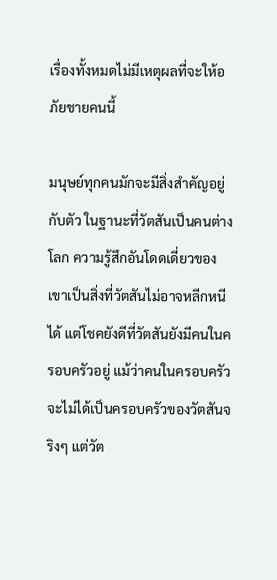เรื่องทั้งหมดไม่มีเหตุผลที่จะให้อภัยชายคนนี้

มนุษย์ทุกคนมักจะมีสิ่งสำคัญอยู่กับตัว ในฐานะที่วัตสันเป็นคนต่างโลก ความรู้สึกอันโดดเดี่ยวของเขาเป็นสิ่งที่วัตสันไม่อาจหลีกหนีได้ แต่โชคยังดีที่วัตสันยังมีคนในครอบครัวอยู่ แม้ว่าคนในครอบครัวจะไม่ได้เป็นครอบครัวของวัตสันจริงๆ แต่วัต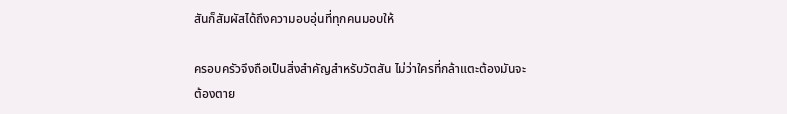สันก็สัมผัสได้ถึงความอบอุ่นที่ทุกคนมอบให้

ครอบครัวจึงถือเป็นสิ่งสำคัญสำหรับวัตสัน ไม่ว่าใครที่กล้าแตะต้องมันจะต้องตาย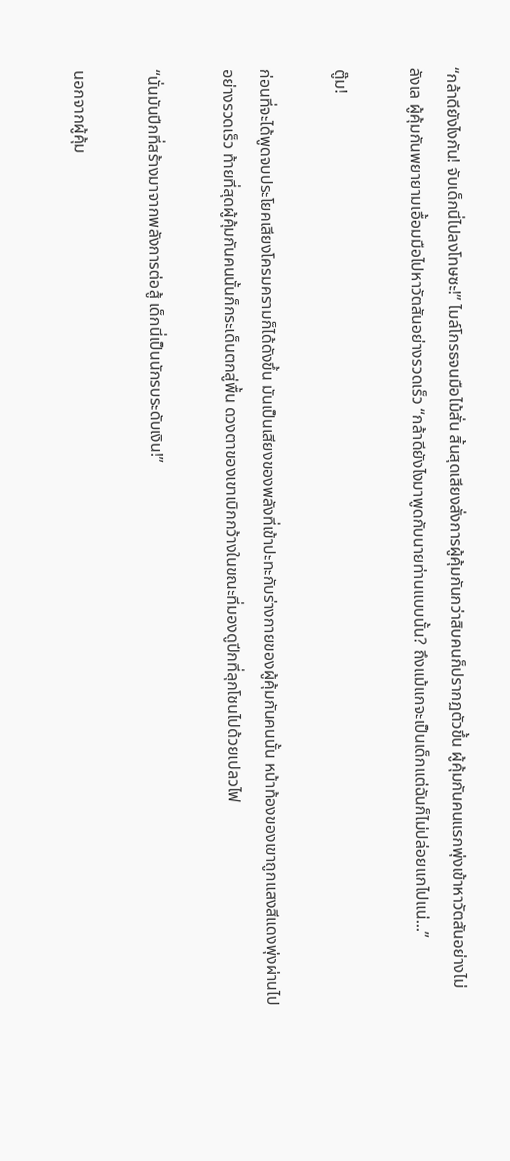“กล้าดียังไงกัน! จับเด็กนี่ไปลงโทษซะ!” ไมล์โกรธจนมือไม้สั่น สิ้นสุดเสียงสั่งการผู้คุ้มกันกว่าสิบคนก็ปรากฏตัวขึ้น ผู้คุ้มกันคนแรกพุ่งเข้าหาวัตสันอย่างไม่ลังเล ผู้คุ้มกันพยายามเอื้อมมือไปหาวัตสันอย่างรวดเร็ว “กล้าดียังไงมาพูดกับนายท่านแบบนั้น? ถึงแม้แกจะเป็นเด็กแต่ฉันก็ไม่ปล่อยแกไปแน่...”

ตู๊ม!

ก่อนที่จะได้พูดจบประโยคเสียงโครมครามก็ได้ดังขึ้น มันเป็นเสียงของพลังที่เข้าปะทะกับร่างกายของผู้คุ้มกันคนนั้น หน้าท้องของเขาถูกแสงสีแดงพุ่งผ่านไปอย่างรวดเร็ว ท้ายที่สุดผู้คุ้มกันคนนั้นก็กระเด็นตกสู่พื้น ดวงตาของเขาเบิกกว้างในขณะที่มองดูปีกที่ลุกโชนไปด้วยเปลวไฟ

“นั่นมันปีกที่สร้างมาจากพลังการต่อสู้ เด็กนี่เป็นนักรบระดับเงิน!”

นอกจากผู้คุ้ม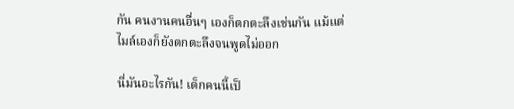กัน คนงานคนอื่นๆ เองก็ตกตะลึงเช่นกัน แม้แต่ไมล์เองก็ยังตกตะลึงจนพูดไม่ออก

นี่มันอะไรกัน! เด็กคนนี้เป็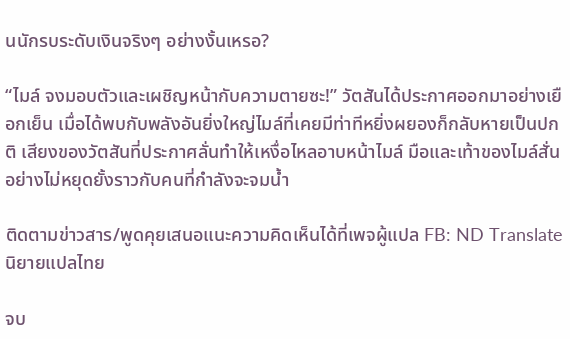นนักรบระดับเงินจริงๆ อย่างงั้นเหรอ?

“ไมล์ จงมอบตัวและเผชิญหน้ากับความตายซะ!” วัตสันได้ประกาศออกมาอย่างเยือกเย็น เมื่อได้พบกับพลังอันยิ่งใหญ่ไมล์ที่เคยมีท่าทีหยิ่งผยองก็กลับหายเป็นปกติ เสียงของวัตสันที่ประกาศลั่นทำให้เหงื่อไหลอาบหน้าไมล์ มือและเท้าของไมล์สั่นอย่างไม่หยุดยั้งราวกับคนที่กำลังจะจมน้ำ

ติดตามข่าวสาร/พูดคุยเสนอแนะความคิดเห็นได้ที่เพจผู้แปล FB: ND Translate นิยายแปลไทย

จบ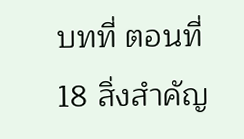บทที่ ตอนที่ 18 สิ่งสำคัญ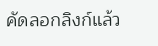คัดลอกลิงก์แล้ว